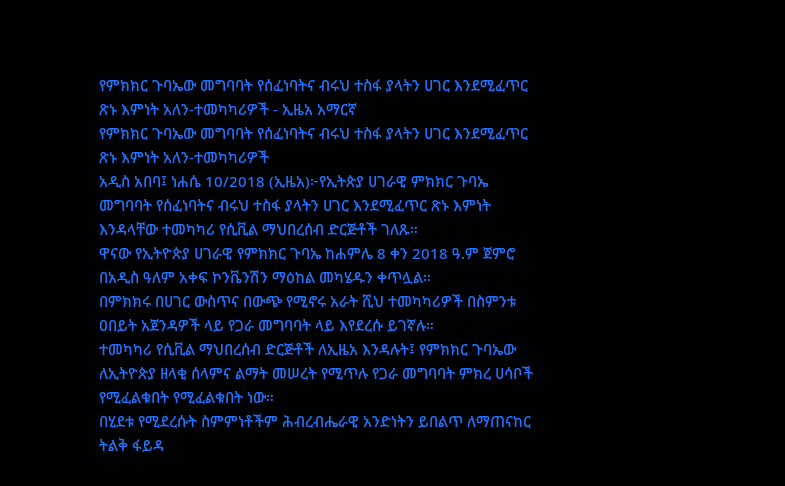የምክክር ጉባኤው መግባባት የሰፈነባትና ብሩህ ተስፋ ያላትን ሀገር እንደሚፈጥር ጽኑ እምነት አለን-ተመካካሪዎች - ኢዜአ አማርኛ
የምክክር ጉባኤው መግባባት የሰፈነባትና ብሩህ ተስፋ ያላትን ሀገር እንደሚፈጥር ጽኑ እምነት አለን-ተመካካሪዎች
አዲስ አበባ፤ ነሐሴ 10/2018 (ኢዜአ)፦የኢትጵያ ሀገራዊ ምክክር ጉባኤ መግባባት የሰፈነባትና ብሩህ ተስፋ ያላትን ሀገር እንደሚፈጥር ጽኑ እምነት እንዳላቸው ተመካካሪ የሲቪል ማህበረሰብ ድርጅቶች ገለጹ።
ዋናው የኢትዮጵያ ሀገራዊ የምክክር ጉባኤ ከሐምሌ 8 ቀን 2018 ዓ.ም ጀምሮ በአዲስ ዓለም አቀፍ ኮንቬንሽን ማዕከል መካሄዱን ቀጥሏል።
በምክክሩ በሀገር ውስጥና በውጭ የሚኖሩ አራት ሺህ ተመካካሪዎች በስምንቱ ዐበይት አጀንዳዎች ላይ የጋራ መግባባት ላይ እየደረሱ ይገኛሉ።
ተመካካሪ የሲቪል ማህበረሰብ ድርጅቶች ለኢዜአ እንዳሉት፤ የምክክር ጉባኤው ለኢትዮጵያ ዘላቂ ሰላምና ልማት መሠረት የሚጥሉ የጋራ መግባባት ምክረ ሀሳቦች የሚፈልቁበት የሚፈልቁበት ነው።
በሂደቱ የሚደረሱት ስምምነቶችም ሕብረብሔራዊ አንድነትን ይበልጥ ለማጠናከር ትልቅ ፋይዳ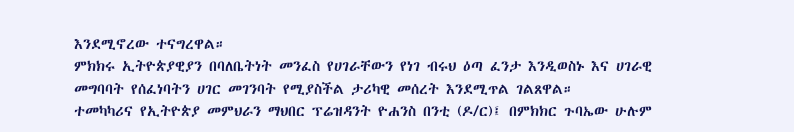እንደሚኖረው ተናግረዋል።
ምክክሩ ኢትዮጵያዊያን በባለቤትነት መንፈስ የሀገራቸውን የነገ ብሩህ ዕጣ ፈንታ እንዲወስኑ እና ሀገራዊ መግባባት የሰፈነባትን ሀገር መገንባት የሚያስችል ታሪካዊ መሰረት እንደሚጥል ገልጸዋል።
ተመካካሪና የኢትዮጵያ መምህራን ማህበር ፕሬዝዳንት ዮሐንስ በንቲ (ዶ/ር)፤ በምክክር ጉባኤው ሁሉም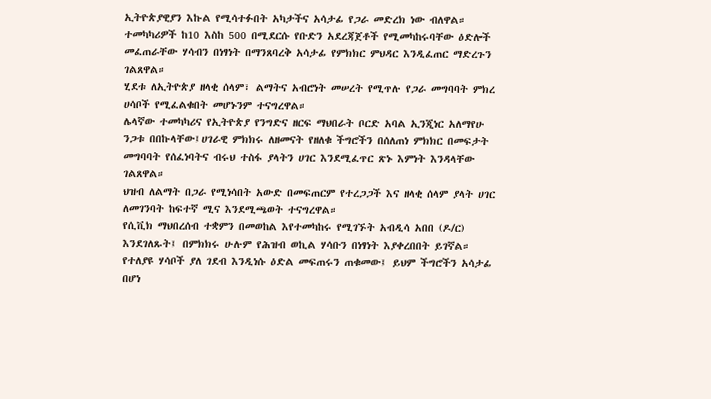ኢትዮጵያዊያን እኩል የሚሳተፉበት አካታችና አሳታፊ የጋራ መድረክ ነው ብለዋል።
ተመካካሪዎች ከ10 እስከ 500 በሚደርሱ የቡድን አደረጃጀቶች የሚመካከሩባቸው ዕድሎች መፈጠራቸው ሃሳብን በነፃነት በማንጸባረቅ አሳታፊ የምክክር ምህዳር እንዲፈጠር ማድረጉን ገልጸዋል።
ሂደቱ ለኢትዮጵያ ዘላቂ ሰላም፣ ልማትና አብሮነት መሠረት የሚጥሉ የጋራ መግባባት ምክረ ሀሳቦች የሚፈልቁበት መሆኑንም ተናግረዋል።
ሌላኛው ተመካካሪና የኢትዮጵያ የንግድና ዘርፍ ማህበራት ቦርድ አባል ኢንጂነር አለማየሁ ንጋቱ በበኩላቸው፤ሀገራዊ ምክክሩ ለዘመናት የዘለቁ ችግሮችን በሰለጠነ ምክክር በመፍታት መግባባት የሰፈነባትና ብሩህ ተስፋ ያላትን ሀገር እንደሚፈጥር ጽኑ እምነት እንዳላቸው ገልጸዋል።
ህዝብ ለልማት በጋራ የሚነሳበት አውድ በመፍጠርም የተረጋጋች እና ዘላቂ ሰላም ያላት ሀገር ለመገንባት ከፍተኛ ሚና እንደሚጫወት ተናግረዋል።
የሲቪክ ማህበረሰብ ተቋምን በመወከል እየተመካከሩ የሚገኙት አብዲሳ አበበ (ዶ/ር) እንደገለጹት፤ በምክክሩ ሁሉም የሕዝብ ወኪል ሃሳቡን በነፃነት እያቀረበበት ይገኛል።
የተለያዩ ሃሳቦች ያለ ገደብ እንዲነሱ ዕድል መፍጠሩን ጠቁመው፤ ይህም ችግሮችን አሳታፊ በሆነ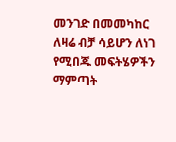መንገድ በመመካከር ለዛሬ ብቻ ሳይሆን ለነገ የሚበጁ መፍትሄዎችን ማምጣት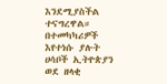እንደሚያስችል ተናግረዋል።
በተመካካሪዎች እየተነሱ ያሉት ሀሳቦች ኢትዮጵያን ወደ ዘላቂ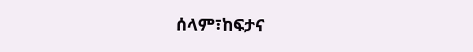ሰላም፣ከፍታና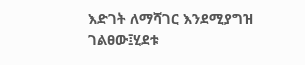እድገት ለማሻገር እንደሚያግዝ ገልፀው፤ሂደቱ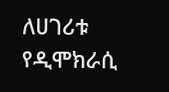ለሀገሪቱ የዲሞክራሲ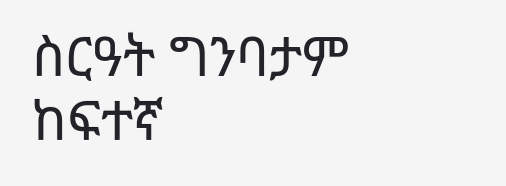ስርዓት ግንባታም ከፍተኛ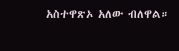አስተዋጽኦ አለው ብለዋል።